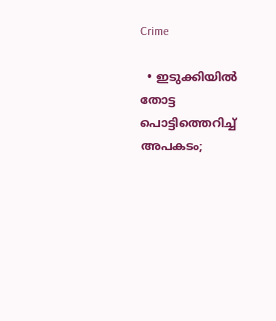Crime

  • ഇടുക്കിയില്‍ തോട്ട പൊട്ടിത്തെറിച്ച് അപകടം;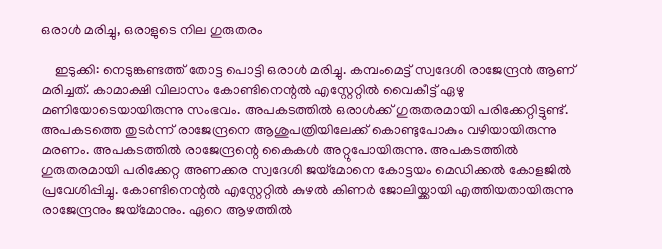ഒരാള്‍ മരിച്ചു, ഒരാളുടെ നില ഗുരുതരം

    ഇടുക്കി: നെടുങ്കണ്ടത്ത് തോട്ട പൊട്ടി ഒരാള്‍ മരിച്ചു. കമ്പംമെട്ട് സ്വദേശി രാജേന്ദ്രന്‍ ആണ് മരിച്ചത്. കാമാക്ഷി വിലാസം കോണ്ടിനെന്റല്‍ എസ്റ്റേറ്റില്‍ വൈകീട്ട് ഏഴു മണിയോടെയായിരുന്നു സംഭവം. അപകടത്തില്‍ ഒരാള്‍ക്ക് ഗുരുതരമായി പരിക്കേറ്റിട്ടുണ്ട്. അപകടത്തെ തുടര്‍ന്ന് രാജേന്ദ്രനെ ആശുപത്രിയിലേക്ക് കൊണ്ടുപോകും വഴിയായിരുന്നു മരണം. അപകടത്തില്‍ രാജേന്ദ്രന്റെ കൈകള്‍ അറ്റുപോയിരുന്നു. അപകടത്തില്‍ ഗുരുതരമായി പരിക്കേറ്റ അണക്കര സ്വദേശി ജയ്‌മോനെ കോട്ടയം മെഡിക്കല്‍ കോളജില്‍ പ്രവേശിപ്പിച്ചു. കോണ്ടിനെന്റല്‍ എസ്റ്റേറ്റില്‍ കുഴല്‍ കിണര്‍ ജോലിയ്ക്കായി എത്തിയതായിരുന്നു രാജേന്ദ്രനും ജയ്‌മോനും. ഏറെ ആഴത്തില്‍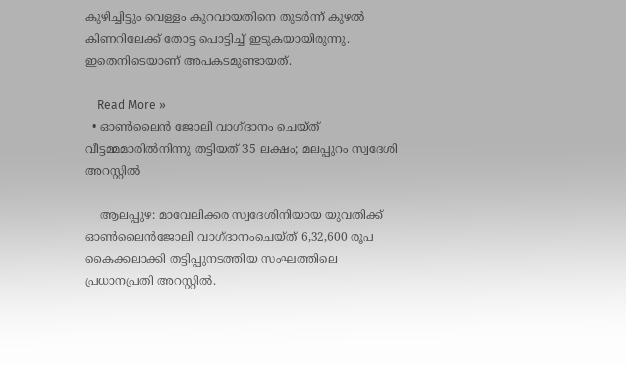കുഴിച്ചിട്ടും വെള്ളം കുറവായതിനെ തുടര്‍ന്ന് കുഴല്‍ കിണറിലേക്ക് തോട്ട പൊട്ടിച്ച് ഇടുകയായിരുന്നു. ഇതെനിടെയാണ് അപകടമുണ്ടായത്.

    Read More »
  • ഓണ്‍ലൈന്‍ ജോലി വാഗ്ദാനം ചെയ്ത് വീട്ടമ്മമാരില്‍നിന്നു തട്ടിയത് 35 ലക്ഷം; മലപ്പുറം സ്വദേശി അറസ്റ്റില്‍

    ആലപ്പുഴ: മാവേലിക്കര സ്വദേശിനിയായ യുവതിക്ക് ഓണ്‍ലൈന്‍ജോലി വാഗ്ദാനംചെയ്ത് 6,32,600 രൂപ കൈക്കലാക്കി തട്ടിപ്പുനടത്തിയ സംഘത്തിലെ പ്രധാനപ്രതി അറസ്റ്റില്‍.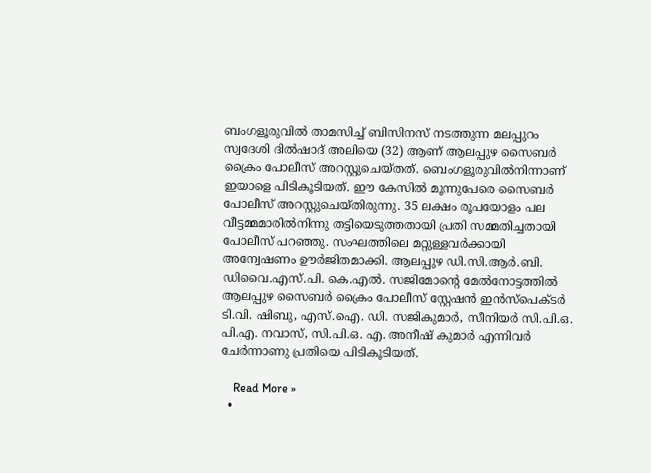ബംഗളൂരുവില്‍ താമസിച്ച് ബിസിനസ് നടത്തുന്ന മലപ്പുറം സ്വദേശി ദില്‍ഷാദ് അലിയെ (32) ആണ് ആലപ്പുഴ സൈബര്‍ ക്രൈം പോലീസ് അറസ്റ്റുചെയ്തത്. ബെംഗളൂരുവില്‍നിന്നാണ് ഇയാളെ പിടികൂടിയത്. ഈ കേസില്‍ മൂന്നുപേരെ സൈബര്‍ പോലീസ് അറസ്റ്റുചെയ്തിരുന്നു. 35 ലക്ഷം രൂപയോളം പല വീട്ടമ്മമാരില്‍നിന്നു തട്ടിയെടുത്തതായി പ്രതി സമ്മതിച്ചതായി പോലീസ് പറഞ്ഞു. സംഘത്തിലെ മറ്റുള്ളവര്‍ക്കായി അന്വേഷണം ഊര്‍ജിതമാക്കി. ആലപ്പുഴ ഡി.സി.ആര്‍.ബി. ഡിവൈ.എസ്.പി. കെ.എല്‍. സജിമോന്റെ മേല്‍നോട്ടത്തില്‍ ആലപ്പുഴ സൈബര്‍ ക്രൈം പോലീസ് സ്റ്റേഷന്‍ ഇന്‍സ്‌പെക്ടര്‍ ടി.വി. ഷിബു, എസ്.ഐ. ഡി. സജികുമാര്‍, സീനിയര്‍ സി.പി.ഒ. പി.എ. നവാസ്, സി.പി.ഒ. എ. അനീഷ് കുമാര്‍ എന്നിവര്‍ ചേര്‍ന്നാണു പ്രതിയെ പിടികൂടിയത്.

    Read More »
  •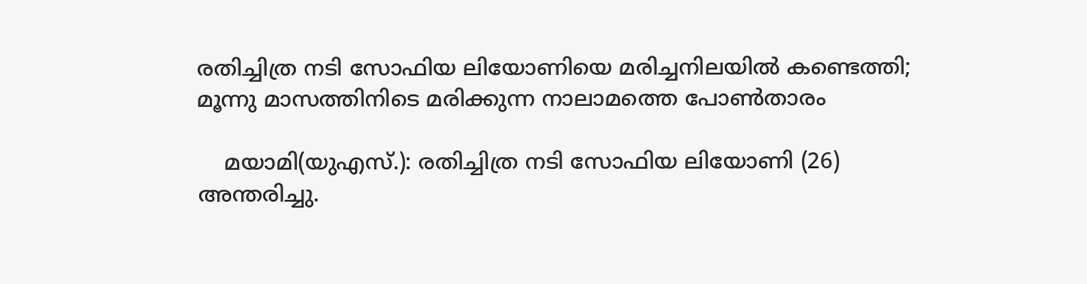രതിച്ചിത്ര നടി സോഫിയ ലിയോണിയെ മരിച്ചനിലയില്‍ കണ്ടെത്തി; മൂന്നു മാസത്തിനിടെ മരിക്കുന്ന നാലാമത്തെ പോണ്‍താരം

    മയാമി(യുഎസ്.): രതിച്ചിത്ര നടി സോഫിയ ലിയോണി (26) അന്തരിച്ചു.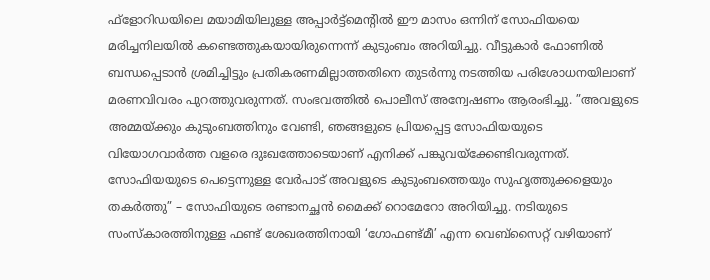ഫ്‌ളോറിഡയിലെ മയാമിയിലുള്ള അപ്പാര്‍ട്ട്മെന്റില്‍ ഈ മാസം ഒന്നിന് സോഫിയയെ മരിച്ചനിലയില്‍ കണ്ടെത്തുകയായിരുന്നെന്ന് കുടുംബം അറിയിച്ചു. വീട്ടുകാര്‍ ഫോണില്‍ ബന്ധപ്പെടാന്‍ ശ്രമിച്ചിട്ടും പ്രതികരണമില്ലാത്തതിനെ തുടര്‍ന്നു നടത്തിയ പരിശോധനയിലാണ് മരണവിവരം പുറത്തുവരുന്നത്. സംഭവത്തില്‍ പൊലീസ് അന്വേഷണം ആരംഭിച്ചു. ”അവളുടെ അമ്മയ്ക്കും കുടുംബത്തിനും വേണ്ടി, ഞങ്ങളുടെ പ്രിയപ്പെട്ട സോഫിയയുടെ വിയോഗവാര്‍ത്ത വളരെ ദുഃഖത്തോടെയാണ് എനിക്ക് പങ്കുവയ്ക്കേണ്ടിവരുന്നത്. സോഫിയയുടെ പെട്ടെന്നുള്ള വേര്‍പാട് അവളുടെ കുടുംബത്തെയും സുഹൃത്തുക്കളെയും തകര്‍ത്തു” – സോഫിയുടെ രണ്ടാനച്ഛന്‍ മൈക്ക് റൊമേറോ അറിയിച്ചു. നടിയുടെ സംസ്‌കാരത്തിനുള്ള ഫണ്ട് ശേഖരത്തിനായി ‘ഗോഫണ്ട്മീ’ എന്ന വെബ്‌സൈറ്റ് വഴിയാണ്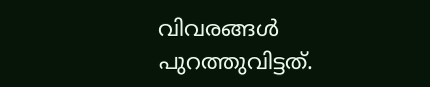വിവരങ്ങള്‍ പുറത്തുവിട്ടത്.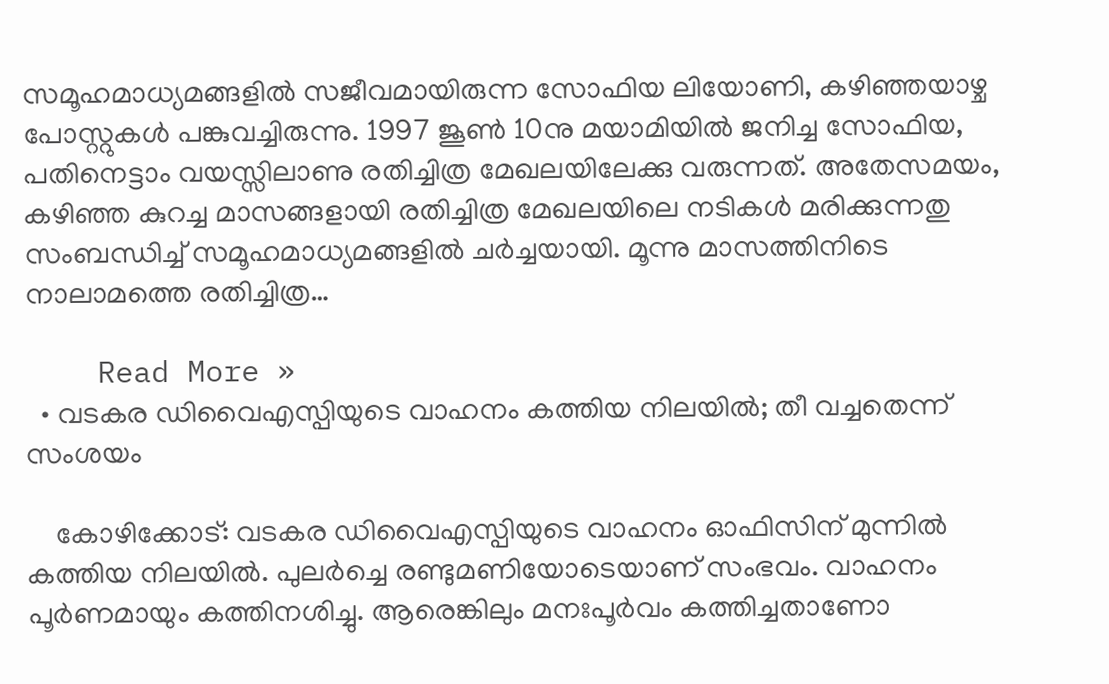സമൂഹമാധ്യമങ്ങളില്‍ സജീവമായിരുന്ന സോഫിയ ലിയോണി, കഴിഞ്ഞയാഴ്ച പോസ്റ്റുകള്‍ പങ്കുവച്ചിരുന്നു. 1997 ജൂണ്‍ 10നു മയാമിയില്‍ ജനിച്ച സോഫിയ, പതിനെട്ടാം വയസ്സിലാണു രതിച്ചിത്ര മേഖലയിലേക്കു വരുന്നത്. അതേസമയം, കഴിഞ്ഞ കുറച്ച മാസങ്ങളായി രതിച്ചിത്ര മേഖലയിലെ നടികള്‍ മരിക്കുന്നതു സംബന്ധിച്ച് സമൂഹമാധ്യമങ്ങളില്‍ ചര്‍ച്ചയായി. മൂന്നു മാസത്തിനിടെ നാലാമത്തെ രതിച്ചിത്ര…

    Read More »
  • വടകര ഡിവൈഎസ്പിയുടെ വാഹനം കത്തിയ നിലയില്‍; തീ വച്ചതെന്ന് സംശയം

    കോഴിക്കോട്: വടകര ഡിവൈഎസ്പിയുടെ വാഹനം ഓഫിസിന് മുന്നില്‍ കത്തിയ നിലയില്‍. പുലര്‍ച്ചെ രണ്ടുമണിയോടെയാണ് സംഭവം. വാഹനം പൂര്‍ണമായും കത്തിനശിച്ചു. ആരെങ്കിലും മനഃപൂര്‍വം കത്തിച്ചതാണോ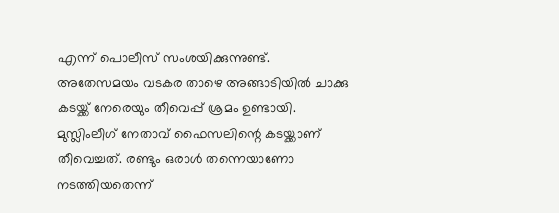എന്ന് പൊലീസ് സംശയിക്കുന്നുണ്ട്. അതേസമയം വടകര താഴെ അങ്ങാടിയില്‍ ചാക്കു കടയ്ക്ക് നേരെയും തീവെപ്പ് ശ്രമം ഉണ്ടായി. മുസ്ലിംലീഗ് നേതാവ് ഫൈസലിന്റെ കടയ്ക്കാണ് തീവെച്ചത്. രണ്ടും ഒരാള്‍ തന്നെയാണോ നടത്തിയതെന്ന്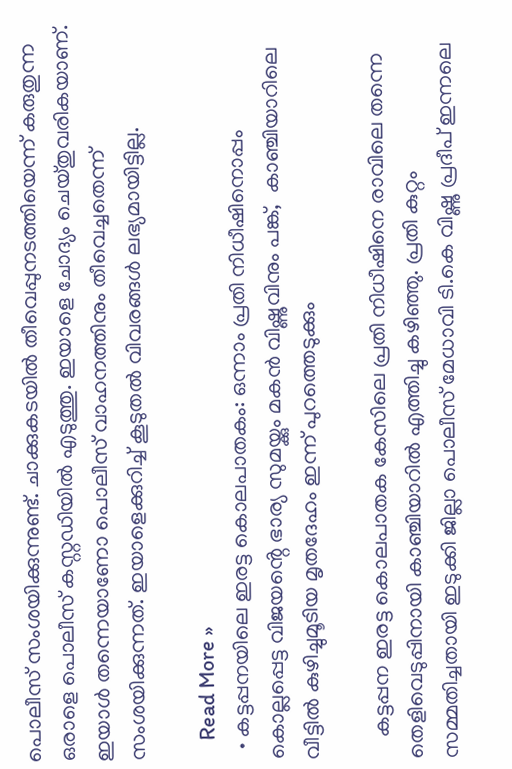പൊലീസ് സംശയിക്കുന്നുണ്ട്. ചാക്കുകടയില്‍ തീവെപ്പുനടത്തിയെന്ന് കരുതുന്ന ഒരാളെ പൊലീസ് കസ്റ്റഡിയില്‍ എടുത്തു. ഇയാളെ ചോദ്യം ചെയ്തുവരികയാണ്. ഇയാള്‍ തന്നെയാണോ പൊലീസ് വാഹനത്തിനും തീവെച്ചതെന്ന് സംശയിക്കുന്നത്. ഇയാളെക്കുറിച്ച് കൂടുതല്‍ വിവരങ്ങള്‍ ലഭ്യമായിട്ടില്ല.

    Read More »
  • കട്ടപ്പനയിലെ ഇരട്ട കൊലപാതകം: ഒന്നാം പ്രതി നിധീഷിനൊപ്പം കൊല്ലപ്പെട്ട വിജയൻ്റെ ഭാര്യ സുമയ്ക്കും മകൻ വിഷ്ണുവിനും പങ്ക്,  കാഞ്ചിയാറിലെ വീട്ടിൽ കുഴിച്ചുമൂടിയ മൃതദേഹം ഇന്ന് പുറത്തെടുക്കും

    കട്ടപ്പന ഇരട്ട കൊലപാതക കേസിലെ പ്രതി നിധീഷിനെ രാവിലെ തന്നെ തെളിവെടുപ്പിനായി കാഞ്ചിയാറിൽ എത്തിച്ചു കഴിഞ്ഞു. പ്രതി കുറ്റം സമ്മതിച്ചതായി ഇടുക്കി ജില്ലാ പൊലീസ് മേധാവി ടി.കെ വിഷ്ണു പ്രദീപ് ഇന്നലെ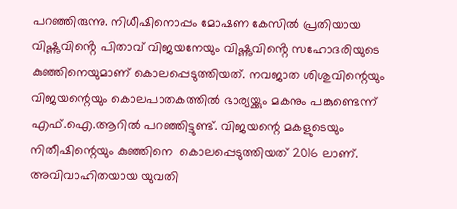പറഞ്ഞിരുന്നു. നിധീഷിനൊപ്പം മോഷണ കേസിൽ പ്രതിയായ വിഷ്ണുവിൻ്റെ പിതാവ് വിജയനേയും വിഷ്ണുവിൻ്റെ സഹോദരിയുടെ കുഞ്ഞിനെയുമാണ് കൊലപ്പെടുത്തിയത്. നവജാത ശിശുവിന്റെയും വിജയന്റെയും കൊലപാതകത്തിൽ ഭാര്യയ്ക്കും മകനും പങ്കുണ്ടെന്ന് എഫ്.ഐ.ആറിൽ പറഞ്ഞിട്ടുണ്ട്. വിജയന്റെ മകളുടെയും നിതീഷിന്റെയും കുഞ്ഞിനെ  കൊലപ്പെടുത്തിയത് 2016 ലാണ്. അവിവാഹിതയായ യുവതി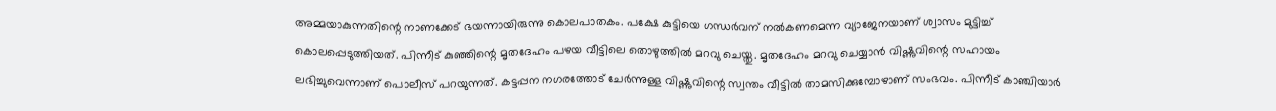അമ്മയാകുന്നതിന്റെ നാണക്കേട് ഭയന്നായിരുന്നു കൊലപാതകം. പക്ഷേ കുട്ടിയെ ഗന്ധർവന് നൽകണമെന്ന വ്യാജേനയാണ് ശ്വാസം മുട്ടിച്ച് കൊലപ്പെടുത്തിയത്. പിന്നീട് കുഞ്ഞിന്റെ മൃതദേഹം പഴയ വീട്ടിലെ തൊഴുത്തിൽ മറവു ചെയ്തു. മൃതദേഹം മറവു ചെയ്യാൻ വിഷ്ണുവിന്റെ സഹായം ലഭിച്ചുവെന്നാണ് പൊലീസ് പറയുന്നത്. കട്ടപ്പന നഗരത്തോട് ചേർന്നുള്ള വിഷ്ണുവിന്റെ സ്വന്തം വീട്ടിൽ താമസിക്കുമ്പോഴാണ് സംഭവം. പിന്നീട് കാഞ്ചിയാർ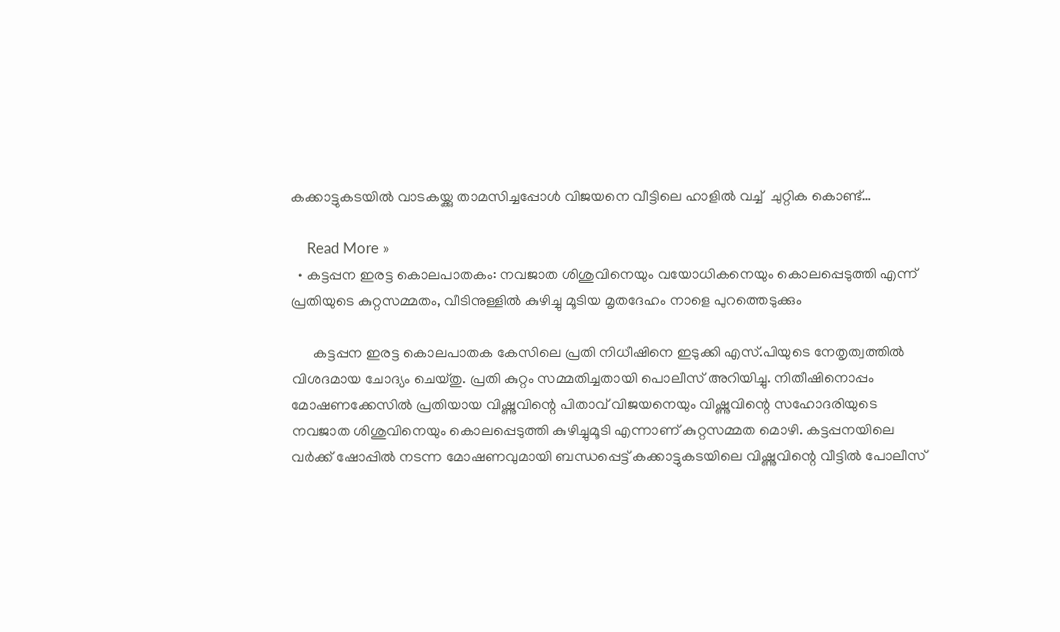കക്കാട്ടുകടയിൽ വാടകയ്ക്കു താമസിച്ചപ്പോൾ വിജയനെ വീട്ടിലെ ഹാളിൽ വച്ച്  ചുറ്റിക കൊണ്ട്…

    Read More »
  • കട്ടപ്പന ഇരട്ട കൊലപാതകം: നവജാത ശിശുവിനെയും വയോധികനെയും കൊലപ്പെടുത്തി എന്ന് പ്രതിയുടെ കുറ്റസമ്മതം, വീടിനുള്ളിൽ കുഴിച്ചു മൂടിയ മൃതദേഹം നാളെ പുറത്തെടുക്കും

      കട്ടപ്പന ഇരട്ട കൊലപാതക കേസിലെ പ്രതി നിധീഷിനെ ഇടുക്കി എസ്.പിയുടെ നേതൃത്വത്തിൽ വിശദമായ ചോദ്യം ചെയ്തു. പ്രതി കുറ്റം സമ്മതിച്ചതായി പൊലീസ് അറിയിച്ചു. നിതീഷിനൊപ്പം മോഷണക്കേസിൽ പ്രതിയായ വിഷ്ണുവിന്റെ പിതാവ് വിജയനെയും വിഷ്ണുവിന്റെ സഹോദരിയുടെ നവജാത ശിശുവിനെയും കൊലപ്പെടുത്തി കുഴിച്ചുമൂടി എന്നാണ് കുറ്റസമ്മത മൊഴി. കട്ടപ്പനയിലെ വർക്ക് ഷോപ്പിൽ നടന്ന മോഷണവുമായി ബന്ധപ്പെട്ട് കക്കാട്ടുകടയിലെ വിഷ്ണുവിന്റെ വീട്ടിൽ പോലീസ്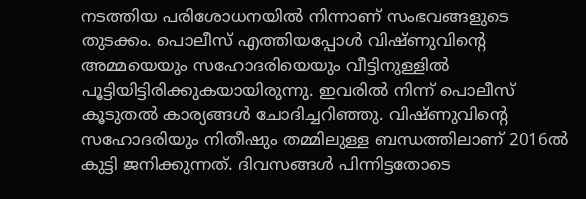നടത്തിയ പരിശോധനയിൽ നിന്നാണ് സംഭവങ്ങളുടെ തുടക്കം. പൊലീസ് എത്തിയപ്പോൾ വിഷ്ണുവിൻ്റെ അമ്മയെയും സഹോദരിയെയും വീട്ടിനുള്ളിൽ പൂട്ടിയിട്ടിരിക്കുകയായിരുന്നു. ഇവരിൽ നിന്ന് പൊലീസ് കൂടുതൽ കാര്യങ്ങൾ ചോദിച്ചറിഞ്ഞു. വിഷ്ണുവിന്റെ സഹോദരിയും നിതീഷും തമ്മിലുള്ള ബന്ധത്തിലാണ് 2016ൽ കുട്ടി ജനിക്കുന്നത്. ദിവസങ്ങൾ പിന്നിട്ടതോടെ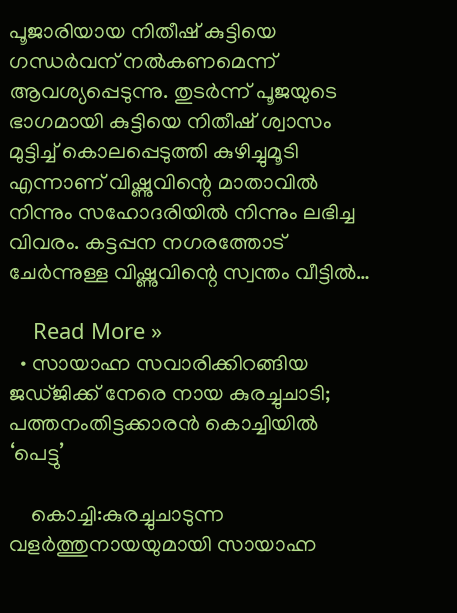പൂജാരിയായ നിതീഷ് കുട്ടിയെ ഗന്ധർവന് നൽകണമെന്ന് ആവശ്യപ്പെടുന്നു. തുടർന്ന് പൂജയുടെ ഭാഗമായി കുട്ടിയെ നിതീഷ് ശ്വാസം മുട്ടിച്ച് കൊലപ്പെടുത്തി കുഴിച്ചുമൂടി എന്നാണ് വിഷ്ണുവിന്റെ മാതാവിൽ നിന്നും സഹോദരിയിൽ നിന്നും ലഭിച്ച വിവരം. കട്ടപ്പന നഗരത്തോട് ചേർന്നുള്ള വിഷ്ണുവിന്റെ സ്വന്തം വീട്ടിൽ…

    Read More »
  • സായാഹ്ന സവാരിക്കിറങ്ങിയ ജഡ്ജിക്ക് നേരെ നായ കുരച്ചുചാടി; പത്തനംതിട്ടക്കാരന്‍ കൊച്ചിയില്‍ ‘പെട്ടു’

    കൊച്ചി:കുരച്ചുചാടുന്ന വളര്‍ത്തുനായയുമായി സായാഹ്ന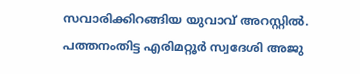സവാരിക്കിറങ്ങിയ യുവാവ് അറസ്റ്റില്‍. പത്തനംതിട്ട എരിമറ്റൂര്‍ സ്വദേശി അജു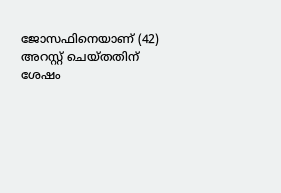ജോസഫിനെയാണ് (42) അറസ്റ്റ് ചെയ്തതിന് ശേഷം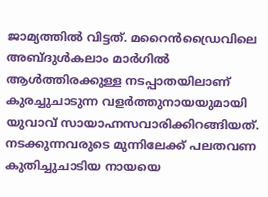ജാമ്യത്തില്‍ വിട്ടത്. മറൈന്‍ഡ്രൈവിലെ അബ്ദുള്‍കലാം മാര്‍ഗില്‍ ആള്‍ത്തിരക്കുള്ള നടപ്പാതയിലാണ് കുരച്ചുചാടുന്ന വളര്‍ത്തുനായയുമായി യുവാവ് സായാഹ്നസവാരിക്കിറങ്ങിയത്. നടക്കുന്നവരുടെ മുന്നിലേക്ക് പലതവണ കുതിച്ചുചാടിയ നായയെ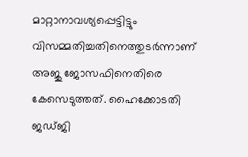മാറ്റാനാവശ്യപ്പെട്ടിട്ടും വിസമ്മതിച്ചതിനെത്തുടര്‍ന്നാണ് അജു ജോസഫിനെതിരെ കേസെടുത്തത്. ഹൈക്കോടതി ജഡ്ജി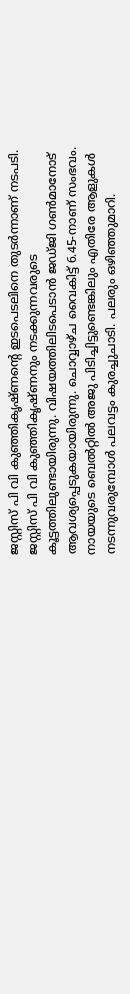ജസ്റ്റിസ് പി വി കുഞ്ഞികൃഷ്ണന്റെ ഇടപെടലിനെ തുടര്‍ന്നാണ് നടപടി. ജസ്റ്റിസ് പി വി കുഞ്ഞികൃഷ്ണനും നടക്കുന്നവരുടെ കൂട്ടത്തിലുണ്ടായിരുന്നു. വിഷയത്തിലിടപെടാന്‍ ജഡ്ജി ഗണ്‍മാനോട് ആവശ്യപ്പെടുകയായിരുന്നു. ചൊവ്വാഴ്ച വൈകിട്ട് 6.45-നാണ് സംഭവം. നായയുടെ ബെല്‍റ്റില്‍ അജു പിടിച്ചിട്ടുണ്ടെങ്കിലും എതിരേ ആളുകള്‍ നടന്നുവരുമ്പോള്‍ പലവട്ടം കുരച്ചുചാടി. പലരും ഒഴിഞ്ഞുമാറി.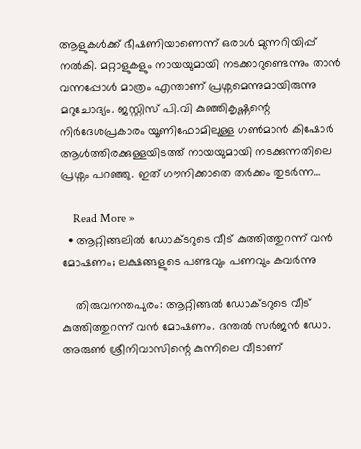ആളുകള്‍ക്ക് ഭീഷണിയാണെന്ന് ഒരാള്‍ മുന്നറിയിപ്പ് നല്‍കി. മറ്റാളുകളും നായയുമായി നടക്കാറുണ്ടെന്നും താന്‍ വന്നപ്പോള്‍ മാത്രം എന്താണ് പ്രശ്നമെന്നുമായിരുന്നു മറുചോദ്യം. ജസ്റ്റിസ് പി.വി കുഞ്ഞികൃഷ്ണന്റെ നിര്‍ദേശപ്രകാരം യൂണിഫോമിലുള്ള ഗണ്‍മാന്‍ കിഷോര്‍ ആള്‍ത്തിരക്കുള്ളയിടത്ത് നായയുമായി നടക്കുന്നതിലെ പ്രശ്നം പറഞ്ഞു. ഇത് ഗൗനിക്കാതെ തര്‍ക്കം തുടര്‍ന്ന…

    Read More »
  • ആറ്റിങ്ങലില്‍ ഡോക്ടറുടെ വീട് കുത്തിത്തുറന്ന് വന്‍ മോഷണം; ലക്ഷങ്ങളുടെ പണ്ടവും പണവും കവര്‍ന്നു

    തിരുവനന്തപുരം: ആറ്റിങ്ങല്‍ ഡോക്ടറുടെ വീട് കുത്തിത്തുറന്ന് വന്‍ മോഷണം. ദന്തല്‍ സര്‍ജന്‍ ഡോ. അരുണ്‍ ശ്രീനിവാസിന്റെ കുന്നിലെ വീടാണ്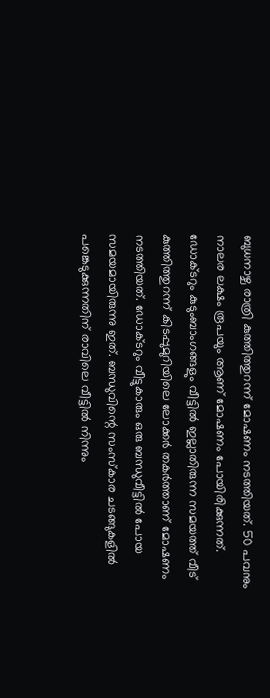ബുധനാഴ്ച രാത്രി കുത്തിത്തുറന്ന് മോഷണം നടത്തിയത്. 50 പവനും നാലര ലക്ഷം രൂപയും ആണ് മോഷണം പോയിരിക്കുന്നത്. ഡോക്ടറും കുടുംബാംഗങ്ങളും വീട്ടില്‍ ഇല്ലാതിരുന്ന സമയത്ത് വീട് കുത്തിത്തുറന്ന് കിടപ്പുമുറിയിലെ ലോക്കര്‍ തകര്‍ത്താണ് മോഷണം നടത്തിയത്. ഡോക്ടറും വീട്ടുകാരും ഒരു ബന്ധുവീട്ടില്‍ പോയ സമയമായിരുന്നു ഇത്. ബന്ധുവിന്റെ സംസ്‌കാര ചടങ്ങുകളില്‍ പങ്കെടുക്കുന്നതിന് രാവിലെ വീട്ടില്‍ നിന്നും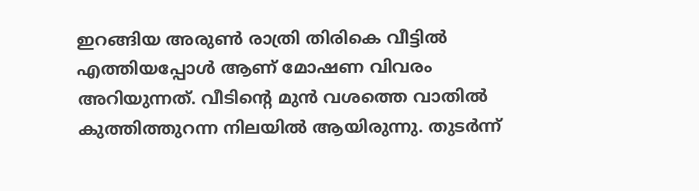ഇറങ്ങിയ അരുണ്‍ രാത്രി തിരികെ വീട്ടില്‍ എത്തിയപ്പോള്‍ ആണ് മോഷണ വിവരം അറിയുന്നത്. വീടിന്റെ മുന്‍ വശത്തെ വാതില്‍ കുത്തിത്തുറന്ന നിലയില്‍ ആയിരുന്നു. തുടര്‍ന്ന്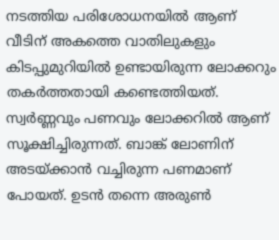നടത്തിയ പരിശോധനയില്‍ ആണ് വീടിന് അകത്തെ വാതിലുകളും കിടപ്പുമുറിയില്‍ ഉണ്ടായിരുന്ന ലോക്കറും തകര്‍ത്തതായി കണ്ടെത്തിയത്. സ്വര്‍ണ്ണവും പണവും ലോക്കറില്‍ ആണ് സൂക്ഷിച്ചിരുന്നത്. ബാങ്ക് ലോണിന് അടയ്ക്കാന്‍ വച്ചിരുന്ന പണമാണ് പോയത്. ഉടന്‍ തന്നെ അരുണ്‍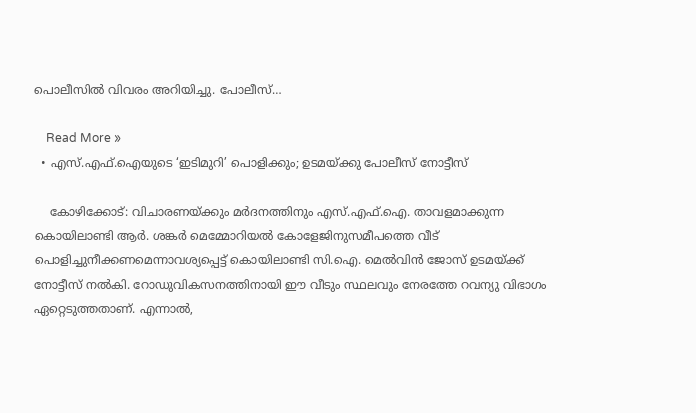പൊലീസില്‍ വിവരം അറിയിച്ചു. പോലീസ്…

    Read More »
  • എസ്.എഫ്.ഐയുടെ ‘ഇടിമുറി’ പൊളിക്കും; ഉടമയ്ക്കു പോലീസ് നോട്ടീസ്

    കോഴിക്കോട്: വിചാരണയ്ക്കും മര്‍ദനത്തിനും എസ്.എഫ്.ഐ. താവളമാക്കുന്ന കൊയിലാണ്ടി ആര്‍. ശങ്കര്‍ മെമ്മോറിയല്‍ കോളേജിനുസമീപത്തെ വീട് പൊളിച്ചുനീക്കണമെന്നാവശ്യപ്പെട്ട് കൊയിലാണ്ടി സി.ഐ. മെല്‍വിന്‍ ജോസ് ഉടമയ്ക്ക് നോട്ടീസ് നല്‍കി. റോഡുവികസനത്തിനായി ഈ വീടും സ്ഥലവും നേരത്തേ റവന്യു വിഭാഗം ഏറ്റെടുത്തതാണ്. എന്നാല്‍,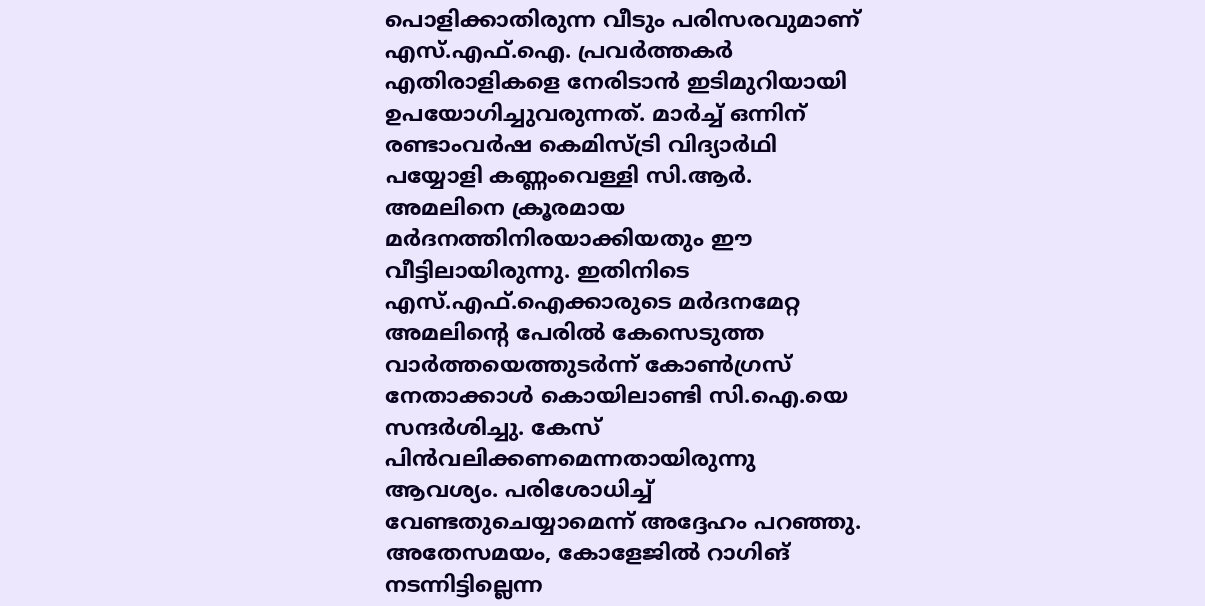പൊളിക്കാതിരുന്ന വീടും പരിസരവുമാണ് എസ്.എഫ്.ഐ. പ്രവര്‍ത്തകര്‍ എതിരാളികളെ നേരിടാന്‍ ഇടിമുറിയായി ഉപയോഗിച്ചുവരുന്നത്. മാര്‍ച്ച് ഒന്നിന് രണ്ടാംവര്‍ഷ കെമിസ്ട്രി വിദ്യാര്‍ഥി പയ്യോളി കണ്ണംവെള്ളി സി.ആര്‍. അമലിനെ ക്രൂരമായ മര്‍ദനത്തിനിരയാക്കിയതും ഈ വീട്ടിലായിരുന്നു. ഇതിനിടെ എസ്.എഫ്.ഐക്കാരുടെ മര്‍ദനമേറ്റ അമലിന്റെ പേരില്‍ കേസെടുത്ത വാര്‍ത്തയെത്തുടര്‍ന്ന് കോണ്‍ഗ്രസ് നേതാക്കാള്‍ കൊയിലാണ്ടി സി.ഐ.യെ സന്ദര്‍ശിച്ചു. കേസ് പിന്‍വലിക്കണമെന്നതായിരുന്നു ആവശ്യം. പരിശോധിച്ച് വേണ്ടതുചെയ്യാമെന്ന് അദ്ദേഹം പറഞ്ഞു. അതേസമയം, കോളേജില്‍ റാഗിങ് നടന്നിട്ടില്ലെന്ന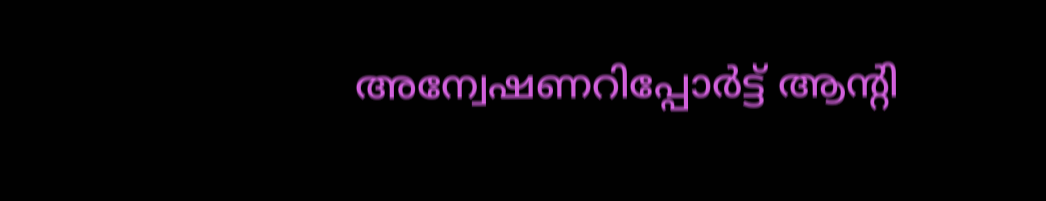അന്വേഷണറിപ്പോര്‍ട്ട് ആന്റി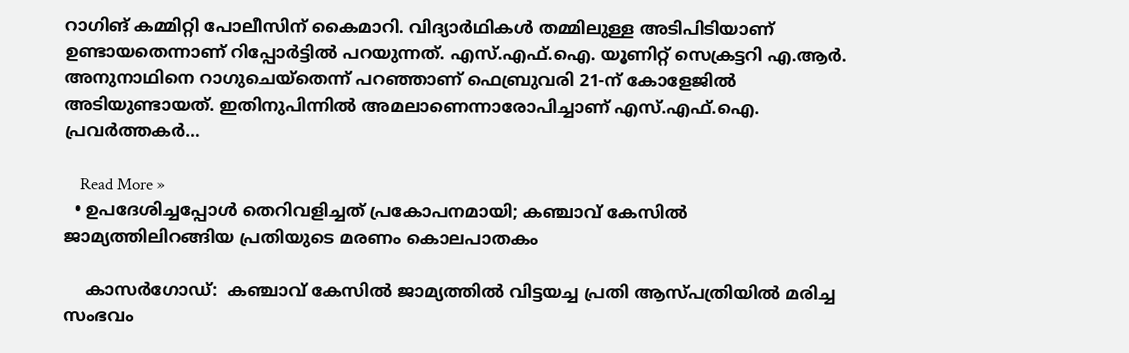റാഗിങ് കമ്മിറ്റി പോലീസിന് കൈമാറി. വിദ്യാര്‍ഥികള്‍ തമ്മിലുള്ള അടിപിടിയാണ് ഉണ്ടായതെന്നാണ് റിപ്പോര്‍ട്ടില്‍ പറയുന്നത്. എസ്.എഫ്.ഐ. യൂണിറ്റ് സെക്രട്ടറി എ.ആര്‍. അനുനാഥിനെ റാഗുചെയ്തെന്ന് പറഞ്ഞാണ് ഫെബ്രുവരി 21-ന് കോളേജില്‍ അടിയുണ്ടായത്. ഇതിനുപിന്നില്‍ അമലാണെന്നാരോപിച്ചാണ് എസ്.എഫ്.ഐ. പ്രവര്‍ത്തകര്‍…

    Read More »
  • ഉപദേശിച്ചപ്പോള്‍ തെറിവളിച്ചത് പ്രകോപനമായി; കഞ്ചാവ് കേസില്‍ ജാമ്യത്തിലിറങ്ങിയ പ്രതിയുടെ മരണം കൊലപാതകം

    കാസര്‍ഗോഡ്:  കഞ്ചാവ് കേസില്‍ ജാമ്യത്തില്‍ വിട്ടയച്ച പ്രതി ആസ്പത്രിയില്‍ മരിച്ച സംഭവം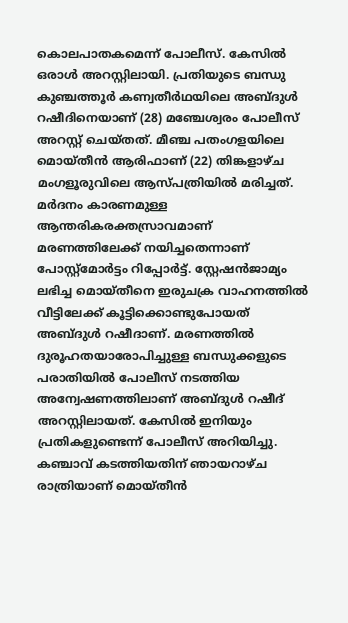കൊലപാതകമെന്ന് പോലീസ്. കേസില്‍ ഒരാള്‍ അറസ്റ്റിലായി. പ്രതിയുടെ ബന്ധു കുഞ്ചത്തൂര്‍ കണ്വതീര്‍ഥയിലെ അബ്ദുള്‍ റഷീദിനെയാണ് (28) മഞ്ചേശ്വരം പോലീസ് അറസ്റ്റ് ചെയ്തത്. മീഞ്ച പതംഗളയിലെ മൊയ്തീന്‍ ആരിഫാണ് (22) തിങ്കളാഴ്ച മംഗളൂരുവിലെ ആസ്പത്രിയില്‍ മരിച്ചത്. മര്‍ദനം കാരണമുള്ള ആന്തരികരക്തസ്രാവമാണ് മരണത്തിലേക്ക് നയിച്ചതെന്നാണ് പോസ്റ്റ്മോര്‍ട്ടം റിപ്പോര്‍ട്ട്. സ്റ്റേഷന്‍ജാമ്യം ലഭിച്ച മൊയ്തീനെ ഇരുചക്ര വാഹനത്തില്‍ വീട്ടിലേക്ക് കൂട്ടിക്കൊണ്ടുപോയത് അബ്ദുള്‍ റഷീദാണ്. മരണത്തില്‍ ദുരൂഹതയാരോപിച്ചുള്ള ബന്ധുക്കളുടെ പരാതിയില്‍ പോലീസ് നടത്തിയ അന്വേഷണത്തിലാണ് അബ്ദുള്‍ റഷീദ് അറസ്റ്റിലായത്. കേസില്‍ ഇനിയും പ്രതികളുണ്ടെന്ന് പോലീസ് അറിയിച്ചു. കഞ്ചാവ് കടത്തിയതിന് ഞായറാഴ്ച രാത്രിയാണ് മൊയ്തീന്‍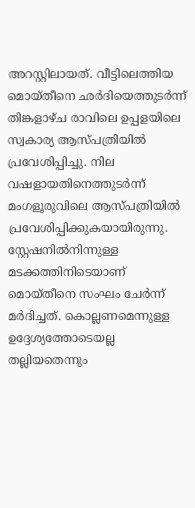അറസ്റ്റിലായത്. വീട്ടിലെത്തിയ മൊയ്തീനെ ഛര്‍ദിയെത്തുടര്‍ന്ന് തിങ്കളാഴ്ച രാവിലെ ഉപ്പളയിലെ സ്വകാര്യ ആസ്പത്രിയില്‍ പ്രവേശിപ്പിച്ചു. നില വഷളായതിനെത്തുടര്‍ന്ന് മംഗളൂരുവിലെ ആസ്പത്രിയില്‍ പ്രവേശിപ്പിക്കുകയായിരുന്നു. സ്റ്റേഷനില്‍നിന്നുള്ള മടക്കത്തിനിടെയാണ് മൊയ്തീനെ സംഘം ചേര്‍ന്ന് മര്‍ദിച്ചത്. കൊല്ലണമെന്നുള്ള ഉദ്ദേശ്യത്തോടെയല്ല തല്ലിയതെന്നും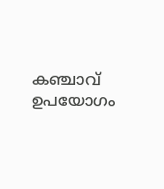കഞ്ചാവ് ഉപയോഗം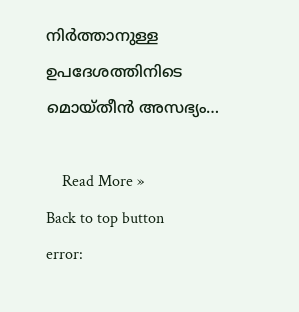നിര്‍ത്താനുള്ള ഉപദേശത്തിനിടെ മൊയ്തീന്‍ അസഭ്യം…

    Read More »
Back to top button
error: